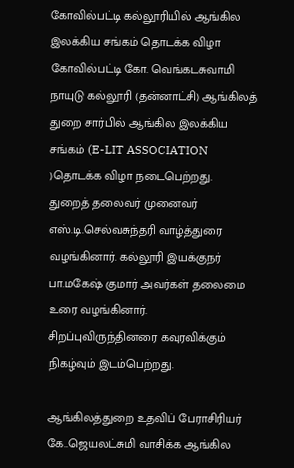கோவில்பட்டி கல்லூரியில் ஆங்கில இலக்கிய சங்கம் தொடக்க விழா
கோவில்பட்டி கோ. வெங்கடசுவாமி நாயுடு கல்லூரி (தன்னாட்சி) ஆங்கிலத் துறை சார்பில் ஆங்கில இலக்கிய சங்கம் (E-LIT ASSOCIATION )தொடக்க விழா நடைபெற்றது.
துறைத் தலைவர் முனைவர் எஸ்.டி.செல்வசுந்தரி வாழ்த்துரை வழங்கினார். கல்லூரி இயக்குநர் பா.மகேஷ் குமார் அவர்கள் தலைமை உரை வழங்கினார். சிறப்புவிருந்தினரை கவுரவிக்கும் நிகழ்வும் இடம்பெற்றது.

ஆங்கிலத்துறை உதவிப் பேராசிரியர் கே..ஜெயலட்சுமி வாசிக்க ஆங்கில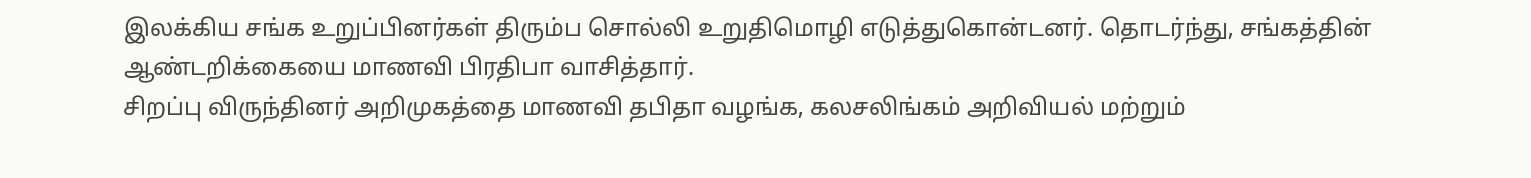இலக்கிய சங்க உறுப்பினர்கள் திரும்ப சொல்லி உறுதிமொழி எடுத்துகொன்டனர். தொடர்ந்து, சங்கத்தின் ஆண்டறிக்கையை மாணவி பிரதிபா வாசித்தார்.
சிறப்பு விருந்தினர் அறிமுகத்தை மாணவி தபிதா வழங்க, கலசலிங்கம் அறிவியல் மற்றும்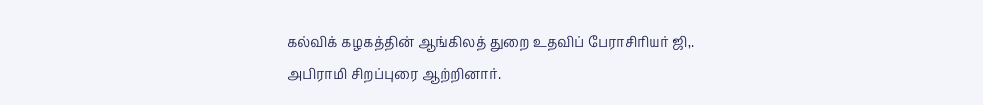கல்விக் கழகத்தின் ஆங்கிலத் துறை உதவிப் பேராசிரியர் ஜி,. அபிராமி சிறப்புரை ஆற்றினார்.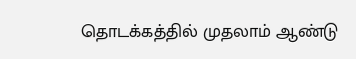தொடக்கத்தில் முதலாம் ஆண்டு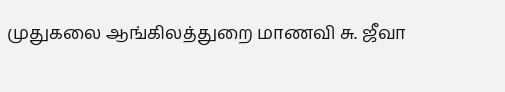முதுகலை ஆங்கிலத்துறை மாணவி சு. ஜீவா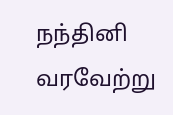நந்தினி வரவேற்று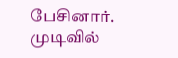பேசினார். முடிவில்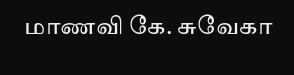மாணவி கே. சுவேகா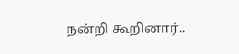நன்றி கூறினார்..